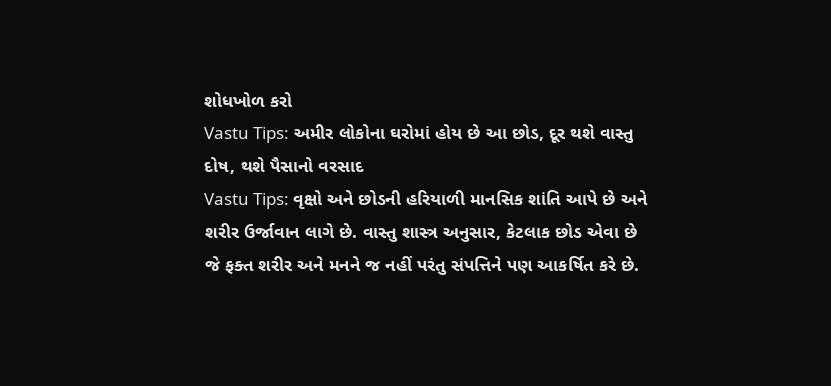શોધખોળ કરો
Vastu Tips: અમીર લોકોના ઘરોમાં હોય છે આ છોડ, દૂર થશે વાસ્તુ દોષ, થશે પૈસાનો વરસાદ
Vastu Tips: વૃક્ષો અને છોડની હરિયાળી માનસિક શાંતિ આપે છે અને શરીર ઉર્જાવાન લાગે છે. વાસ્તુ શાસ્ત્ર અનુસાર, કેટલાક છોડ એવા છે જે ફક્ત શરીર અને મનને જ નહીં પરંતુ સંપત્તિને પણ આકર્ષિત કરે છે.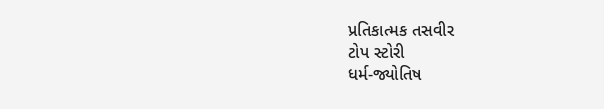પ્રતિકાત્મક તસવીર
ટોપ સ્ટોરી
ધર્મ-જ્યોતિષ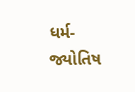ધર્મ-જ્યોતિષ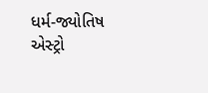ધર્મ-જ્યોતિષ
એસ્ટ્રો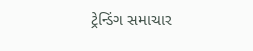ટ્રેન્ડિંગ સમાચાર